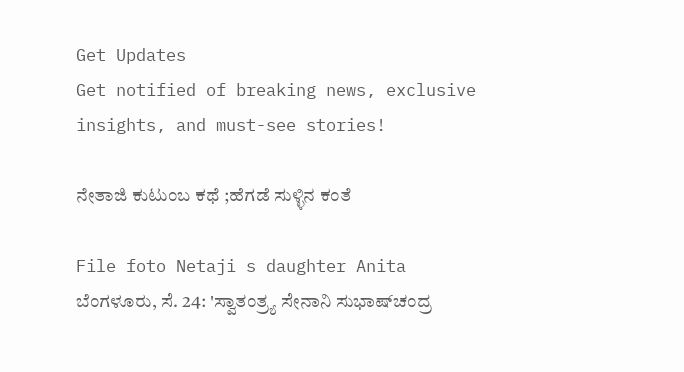Get Updates
Get notified of breaking news, exclusive insights, and must-see stories!

ನೇತಾಜಿ ಕುಟುಂಬ ಕಥೆ ;ಹೆಗಡೆ ಸುಳ್ಳಿನ ಕಂತೆ

File foto Netaji s daughter Anita
ಬೆಂಗಳೂರು, ಸೆ. 24: 'ಸ್ವಾತಂತ್ರ್ಯ ಸೇನಾನಿ ಸುಭಾಷ್‌ಚಂದ್ರ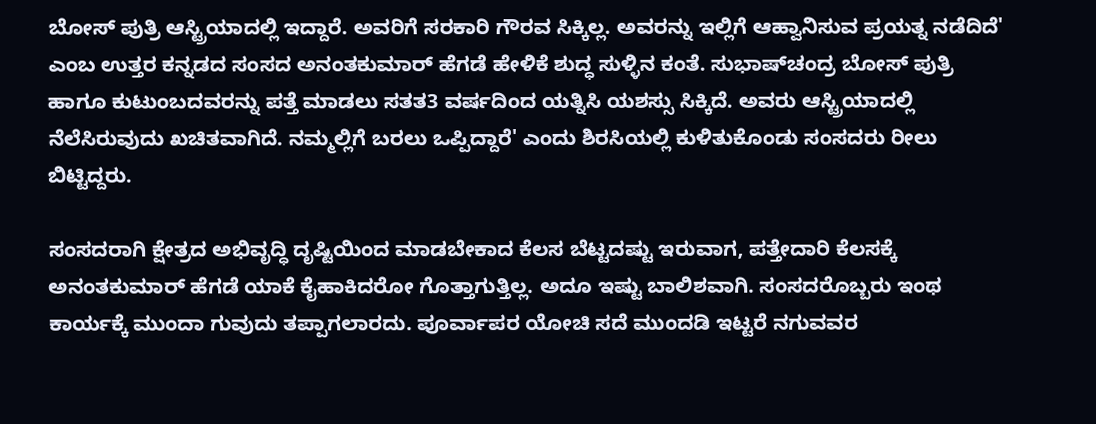ಬೋಸ್ ಪುತ್ರಿ ಆಸ್ಟ್ರಿಯಾದಲ್ಲಿ ಇದ್ದಾರೆ. ಅವರಿಗೆ ಸರಕಾರಿ ಗೌರವ ಸಿಕ್ಕಿಲ್ಲ. ಅವರನ್ನು ಇಲ್ಲಿಗೆ ಆಹ್ವಾನಿಸುವ ಪ್ರಯತ್ನ ನಡೆದಿದೆ' ಎಂಬ ಉತ್ತರ ಕನ್ನಡದ ಸಂಸದ ಅನಂತಕುಮಾರ್ ಹೆಗಡೆ ಹೇಳಿಕೆ ಶುದ್ಧ ಸುಳ್ಳಿನ ಕಂತೆ. ಸುಭಾಷ್‌ಚಂದ್ರ ಬೋಸ್ ಪುತ್ರಿ ಹಾಗೂ ಕುಟುಂಬದವರನ್ನು ಪತ್ತೆ ಮಾಡಲು ಸತತ3 ವರ್ಷದಿಂದ ಯತ್ನಿಸಿ ಯಶಸ್ಸು ಸಿಕ್ಕಿದೆ. ಅವರು ಆಸ್ಟ್ರಿಯಾದಲ್ಲಿ ನೆಲೆಸಿರುವುದು ಖಚಿತವಾಗಿದೆ. ನಮ್ಮಲ್ಲಿಗೆ ಬರಲು ಒಪ್ಪಿದ್ದಾರೆ' ಎಂದು ಶಿರಸಿಯಲ್ಲಿ ಕುಳಿತುಕೊಂಡು ಸಂಸದರು ರೀಲು ಬಿಟ್ಟಿದ್ದರು.

ಸಂಸದರಾಗಿ ಕ್ಷೇತ್ರದ ಅಭಿವೃದ್ಧಿ ದೃಷ್ಟಿಯಿಂದ ಮಾಡಬೇಕಾದ ಕೆಲಸ ಬೆಟ್ಟದಷ್ಟು ಇರುವಾಗ, ಪತ್ತೇದಾರಿ ಕೆಲಸಕ್ಕೆ ಅನಂತಕುಮಾರ್ ಹೆಗಡೆ ಯಾಕೆ ಕೈಹಾಕಿದರೋ ಗೊತ್ತಾಗುತ್ತಿಲ್ಲ. ಅದೂ ಇಷ್ಟು ಬಾಲಿಶವಾಗಿ. ಸಂಸದರೊಬ್ಬರು ಇಂಥ ಕಾರ್ಯಕ್ಕೆ ಮುಂದಾ ಗುವುದು ತಪ್ಪಾಗಲಾರದು. ಪೂರ್ವಾಪರ ಯೋಚಿ ಸದೆ ಮುಂದಡಿ ಇಟ್ಟರೆ ನಗುವವರ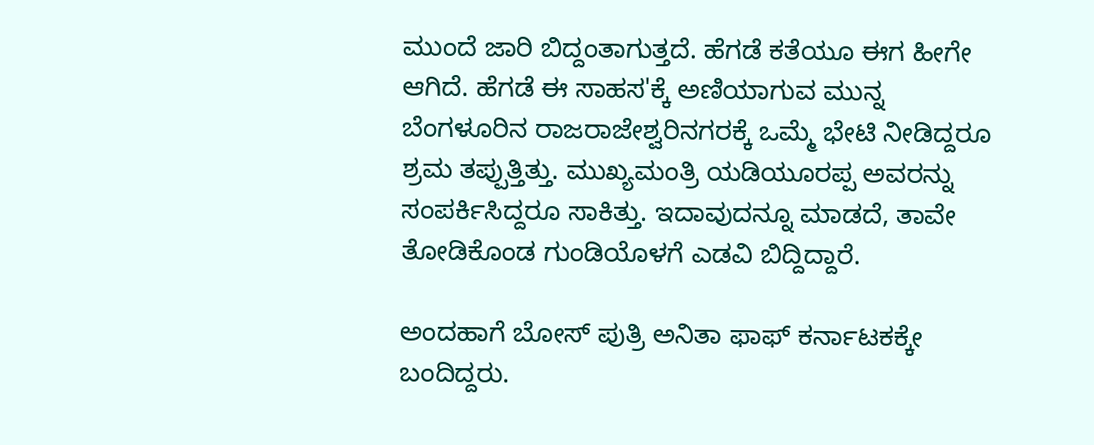ಮುಂದೆ ಜಾರಿ ಬಿದ್ದಂತಾಗುತ್ತದೆ. ಹೆಗಡೆ ಕತೆಯೂ ಈಗ ಹೀಗೇ ಆಗಿದೆ. ಹೆಗಡೆ ಈ ಸಾಹಸ'ಕ್ಕೆ ಅಣಿಯಾಗುವ ಮುನ್ನ ಬೆಂಗಳೂರಿನ ರಾಜರಾಜೇಶ್ವರಿನಗರಕ್ಕೆ ಒಮ್ಮೆ ಭೇಟಿ ನೀಡಿದ್ದರೂ ಶ್ರಮ ತಪ್ಪುತ್ತಿತ್ತು. ಮುಖ್ಯಮಂತ್ರಿ ಯಡಿಯೂರಪ್ಪ ಅವರನ್ನು ಸಂಪರ್ಕಿಸಿದ್ದರೂ ಸಾಕಿತ್ತು. ಇದಾವುದನ್ನೂ ಮಾಡದೆ, ತಾವೇ ತೋಡಿಕೊಂಡ ಗುಂಡಿಯೊಳಗೆ ಎಡವಿ ಬಿದ್ದಿದ್ದಾರೆ.

ಅಂದಹಾಗೆ ಬೋಸ್ ಪುತ್ರಿ ಅನಿತಾ ಫಾಫ್ ಕರ್ನಾಟಕಕ್ಕೇ ಬಂದಿದ್ದರು.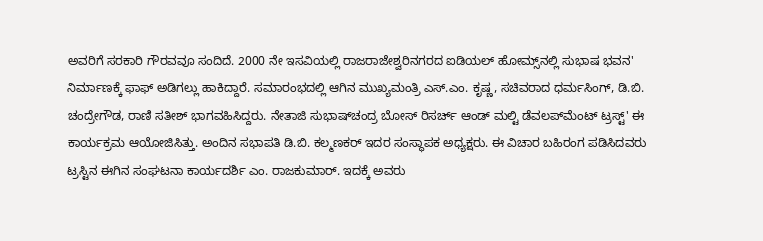ಅವರಿಗೆ ಸರಕಾರಿ ಗೌರವವೂ ಸಂದಿದೆ. 2000 ನೇ ಇಸವಿಯಲ್ಲಿ ರಾಜರಾಜೇಶ್ವರಿನಗರದ ಐಡಿಯಲ್ ಹೋಮ್ಸ್‌ನಲ್ಲಿ ಸುಭಾಷ ಭವನ' ನಿರ್ಮಾಣಕ್ಕೆ ಫಾಫ್ ಅಡಿಗಲ್ಲು ಹಾಕಿದ್ದಾರೆ. ಸಮಾರಂಭದಲ್ಲಿ ಆಗಿನ ಮುಖ್ಯಮಂತ್ರಿ ಎಸ್.ಎಂ. ಕೃಷ್ಣ, ಸಚಿವರಾದ ಧರ್ಮಸಿಂಗ್, ಡಿ.ಬಿ. ಚಂದ್ರೇಗೌಡ, ರಾಣಿ ಸತೀಶ್ ಭಾಗವಹಿಸಿದ್ದರು. ನೇತಾಜಿ ಸುಭಾಷ್‌ಚಂದ್ರ ಬೋಸ್ ರಿಸರ್ಚ್ ಆಂಡ್ ಮಲ್ಟಿ ಡೆವಲಪ್‌ಮೆಂಟ್ ಟ್ರಸ್ಟ್' ಈ ಕಾರ್ಯಕ್ರಮ ಆಯೋಜಿಸಿತ್ತು. ಅಂದಿನ ಸಭಾಪತಿ ಡಿ.ಬಿ. ಕಲ್ಮಣಕರ್ ಇದರ ಸಂಸ್ಥಾಪಕ ಅಧ್ಯಕ್ಷರು. ಈ ವಿಚಾರ ಬಹಿರಂಗ ಪಡಿಸಿದವರು ಟ್ರಸ್ಟಿನ ಈಗಿನ ಸಂಘಟನಾ ಕಾರ್ಯದರ್ಶಿ ಎಂ. ರಾಜಕುಮಾರ್. ಇದಕ್ಕೆ ಅವರು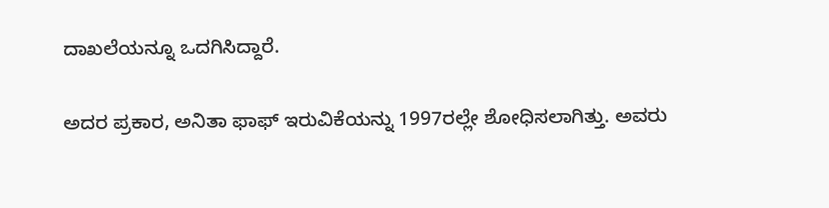ದಾಖಲೆಯನ್ನೂ ಒದಗಿಸಿದ್ದಾರೆ.

ಅದರ ಪ್ರಕಾರ, ಅನಿತಾ ಫಾಫ್ ಇರುವಿಕೆಯನ್ನು 1997ರಲ್ಲೇ ಶೋಧಿಸಲಾಗಿತ್ತು. ಅವರು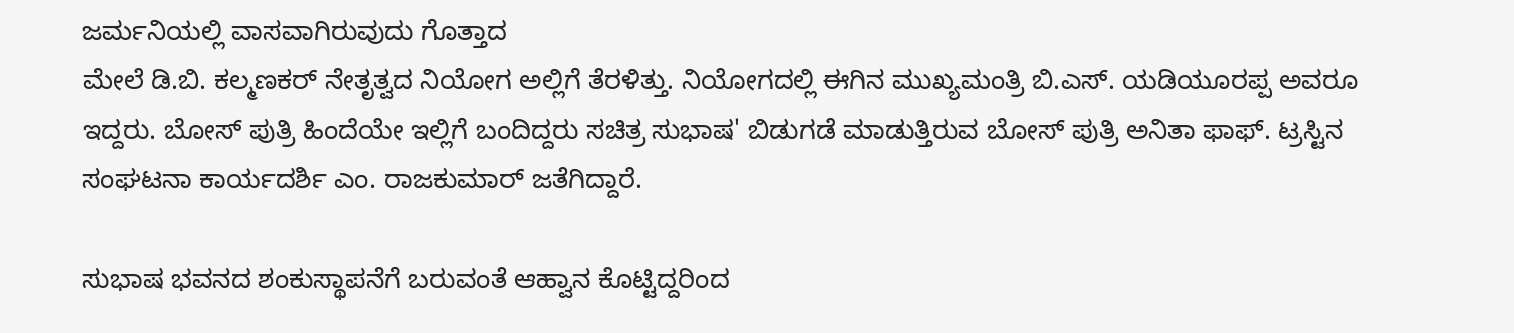ಜರ್ಮನಿಯಲ್ಲಿ ವಾಸವಾಗಿರುವುದು ಗೊತ್ತಾದ
ಮೇಲೆ ಡಿ.ಬಿ. ಕಲ್ಮಣಕರ್ ನೇತೃತ್ವದ ನಿಯೋಗ ಅಲ್ಲಿಗೆ ತೆರಳಿತ್ತು. ನಿಯೋಗದಲ್ಲಿ ಈಗಿನ ಮುಖ್ಯಮಂತ್ರಿ ಬಿ.ಎಸ್. ಯಡಿಯೂರಪ್ಪ ಅವರೂ
ಇದ್ದರು. ಬೋಸ್ ಪುತ್ರಿ ಹಿಂದೆಯೇ ಇಲ್ಲಿಗೆ ಬಂದಿದ್ದರು ಸಚಿತ್ರ ಸುಭಾಷ' ಬಿಡುಗಡೆ ಮಾಡುತ್ತಿರುವ ಬೋಸ್ ಪುತ್ರಿ ಅನಿತಾ ಫಾಫ್. ಟ್ರಸ್ಟಿನ ಸಂಘಟನಾ ಕಾರ್ಯದರ್ಶಿ ಎಂ. ರಾಜಕುಮಾರ್ ಜತೆಗಿದ್ದಾರೆ.

ಸುಭಾಷ ಭವನದ ಶಂಕುಸ್ಥಾಪನೆಗೆ ಬರುವಂತೆ ಆಹ್ವಾನ ಕೊಟ್ಟಿದ್ದರಿಂದ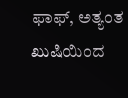ಫಾಫ್, ಅತ್ಯಂತ ಖುಷಿಯಿಂದ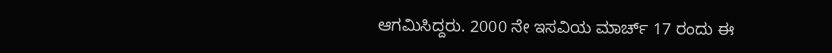ಆಗಮಿಸಿದ್ದರು. 2000 ನೇ ಇಸವಿಯ ಮಾರ್ಚ್ 17 ರಂದು ಈ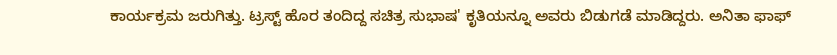ಕಾರ್ಯಕ್ರಮ ಜರುಗಿತ್ತು. ಟ್ರಸ್ಟ್ ಹೊರ ತಂದಿದ್ದ ಸಚಿತ್ರ ಸುಭಾಷ' ಕೃತಿಯನ್ನೂ ಅವರು ಬಿಡುಗಡೆ ಮಾಡಿದ್ದರು. ಅನಿತಾ ಫಾಫ್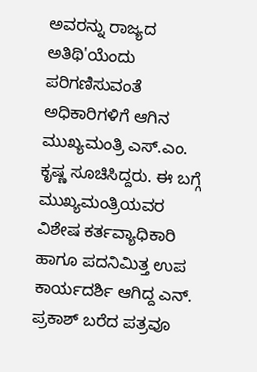ಅವರನ್ನು ರಾಜ್ಯದ ಅತಿಥಿ'ಯೆಂದು ಪರಿಗಣಿಸುವಂತೆ ಅಧಿಕಾರಿಗಳಿಗೆ ಆಗಿನ ಮುಖ್ಯಮಂತ್ರಿ ಎಸ್.ಎಂ. ಕೃಷ್ಣ ಸೂಚಿಸಿದ್ದರು. ಈ ಬಗ್ಗೆ ಮುಖ್ಯಮಂತ್ರಿಯವರ ವಿಶೇಷ ಕರ್ತವ್ಯಾಧಿಕಾರಿ ಹಾಗೂ ಪದನಿಮಿತ್ತ ಉಪ ಕಾರ್ಯದರ್ಶಿ ಆಗಿದ್ದ ಎನ್. ಪ್ರಕಾಶ್ ಬರೆದ ಪತ್ರವೂ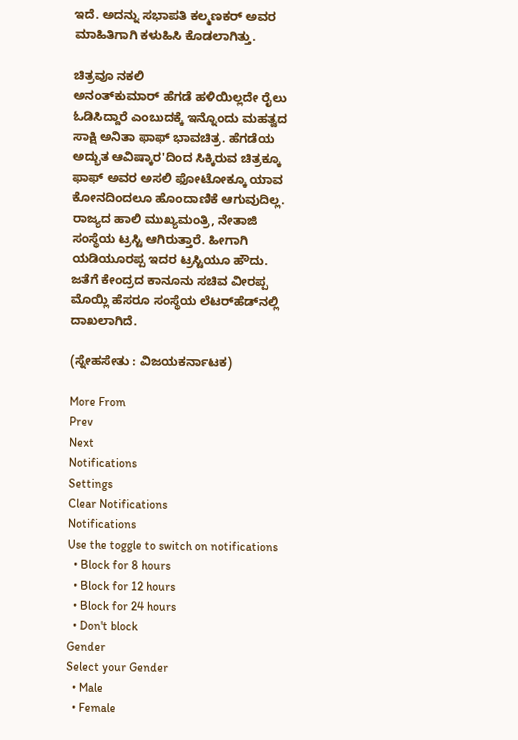ಇದೆ. ಅದನ್ನು ಸಭಾಪತಿ ಕಲ್ಮಣಕರ್ ಅವರ ಮಾಹಿತಿಗಾಗಿ ಕಳುಹಿಸಿ ಕೊಡಲಾಗಿತ್ತು.

ಚಿತ್ರವೂ ನಕಲಿ
ಅನಂತ್‌ಕುಮಾರ್ ಹೆಗಡೆ ಹಳಿಯಿಲ್ಲದೇ ರೈಲು ಓಡಿಸಿದ್ದಾರೆ ಎಂಬುದಕ್ಕೆ ಇನ್ನೊಂದು ಮಹತ್ವದ ಸಾಕ್ಷಿ ಅನಿತಾ ಫಾಫ್ ಭಾವಚಿತ್ರ. ಹೆಗಡೆಯ ಅದ್ಭುತ ಆವಿಷ್ಕಾರ'ದಿಂದ ಸಿಕ್ಕಿರುವ ಚಿತ್ರಕ್ಕೂ ಫಾಫ್ ಅವರ ಅಸಲಿ ಫೋಟೋಕ್ಕೂ ಯಾವ ಕೋನದಿಂದಲೂ ಹೊಂದಾಣಿಕೆ ಆಗುವುದಿಲ್ಲ. ರಾಜ್ಯದ ಹಾಲಿ ಮುಖ್ಯಮಂತ್ರಿ, ನೇತಾಜಿ ಸಂಸ್ಥೆಯ ಟ್ರಸ್ಟಿ ಆಗಿರುತ್ತಾರೆ. ಹೀಗಾಗಿ ಯಡಿಯೂರಪ್ಪ ಇದರ ಟ್ರಸ್ಟಿಯೂ ಹೌದು. ಜತೆಗೆ ಕೇಂದ್ರದ ಕಾನೂನು ಸಚಿವ ವೀರಪ್ಪ ಮೊಯ್ಲಿ ಹೆಸರೂ ಸಂಸ್ಥೆಯ ಲೆಟರ್‌ಹೆಡ್‌ನಲ್ಲಿ ದಾಖಲಾಗಿದೆ.

(ಸ್ನೇಹಸೇತು : ವಿಜಯಕರ್ನಾಟಕ)

More From
Prev
Next
Notifications
Settings
Clear Notifications
Notifications
Use the toggle to switch on notifications
  • Block for 8 hours
  • Block for 12 hours
  • Block for 24 hours
  • Don't block
Gender
Select your Gender
  • Male
  • Female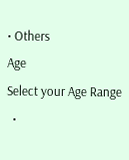• Others
Age
Select your Age Range
  •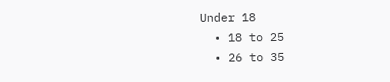Under 18
  • 18 to 25
  • 26 to 35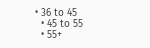• 36 to 45
  • 45 to 55
  • 55+